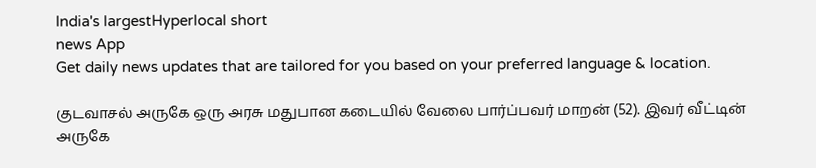India's largestHyperlocal short
news App
Get daily news updates that are tailored for you based on your preferred language & location.

குடவாசல் அருகே ஒரு அரசு மதுபான கடையில் வேலை பார்ப்பவர் மாறன் (52). இவர் வீட்டின் அருகே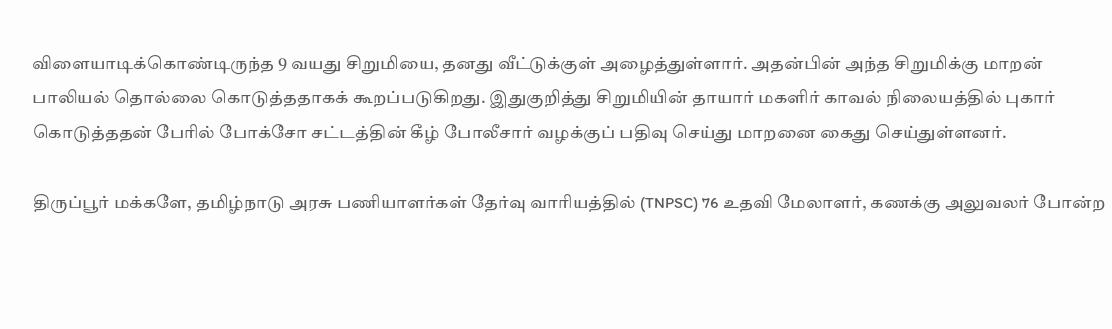விளையாடிக்கொண்டிருந்த 9 வயது சிறுமியை, தனது வீட்டுக்குள் அழைத்துள்ளார். அதன்பின் அந்த சிறுமிக்கு மாறன் பாலியல் தொல்லை கொடுத்ததாகக் கூறப்படுகிறது. இதுகுறித்து சிறுமியின் தாயார் மகளிர் காவல் நிலையத்தில் புகார் கொடுத்ததன் பேரில் போக்சோ சட்டத்தின் கீழ் போலீசார் வழக்குப் பதிவு செய்து மாறனை கைது செய்துள்ளனர்.

திருப்பூர் மக்களே, தமிழ்நாடு அரசு பணியாளர்கள் தேர்வு வாரியத்தில் (TNPSC) 76 உதவி மேலாளர், கணக்கு அலுவலர் போன்ற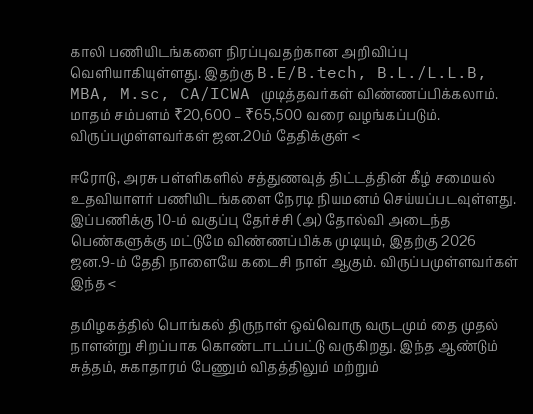காலி பணியிடங்களை நிரப்புவதற்கான அறிவிப்பு வெளியாகியுள்ளது. இதற்கு B.E/B.tech, B.L./L.L.B, MBA, M.sc, CA/ICWA முடித்தவர்கள் விண்ணப்பிக்கலாம். மாதம் சம்பளம் ₹20,600 – ₹65,500 வரை வழங்கப்படும். விருப்பமுள்ளவர்கள் ஜன.20ம் தேதிக்குள் <

ஈரோடு, அரசு பள்ளிகளில் சத்துணவுத் திட்டத்தின் கீழ் சமையல் உதவியாளர் பணியிடங்களை நேரடி நியமனம் செய்யப்படவுள்ளது. இப்பணிக்கு 10-ம் வகுப்பு தேர்ச்சி (அ) தோல்வி அடைந்த பெண்களுக்கு மட்டுமே விண்ணப்பிக்க முடியும், இதற்கு 2026 ஜன.9-ம் தேதி நாளையே கடைசி நாள் ஆகும். விருப்பமுள்ளவர்கள் இந்த <

தமிழகத்தில் பொங்கல் திருநாள் ஒவ்வொரு வருடமும் தை முதல் நாளன்று சிறப்பாக கொண்டாடப்பட்டு வருகிறது. இந்த ஆண்டும் சுத்தம், சுகாதாரம் பேணும் விதத்திலும் மற்றும்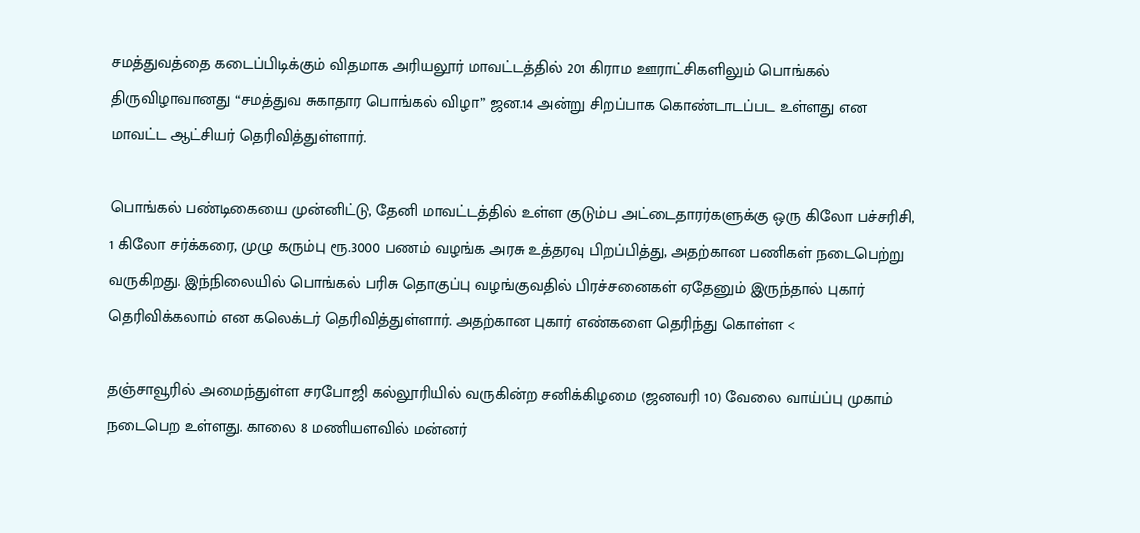சமத்துவத்தை கடைப்பிடிக்கும் விதமாக அரியலூர் மாவட்டத்தில் 201 கிராம ஊராட்சிகளிலும் பொங்கல் திருவிழாவானது “சமத்துவ சுகாதார பொங்கல் விழா” ஜன.14 அன்று சிறப்பாக கொண்டாடப்பட உள்ளது என மாவட்ட ஆட்சியர் தெரிவித்துள்ளார்.

பொங்கல் பண்டிகையை முன்னிட்டு, தேனி மாவட்டத்தில் உள்ள குடும்ப அட்டைதாரர்களுக்கு ஒரு கிலோ பச்சரிசி, 1 கிலோ சர்க்கரை, முழு கரும்பு ரூ.3000 பணம் வழங்க அரசு உத்தரவு பிறப்பித்து, அதற்கான பணிகள் நடைபெற்று வருகிறது. இந்நிலையில் பொங்கல் பரிசு தொகுப்பு வழங்குவதில் பிரச்சனைகள் ஏதேனும் இருந்தால் புகார் தெரிவிக்கலாம் என கலெக்டர் தெரிவித்துள்ளார். அதற்கான புகார் எண்களை தெரிந்து கொள்ள <

தஞ்சாவூரில் அமைந்துள்ள சரபோஜி கல்லூரியில் வருகின்ற சனிக்கிழமை (ஜனவரி 10) வேலை வாய்ப்பு முகாம் நடைபெற உள்ளது. காலை 8 மணியளவில் மன்னர்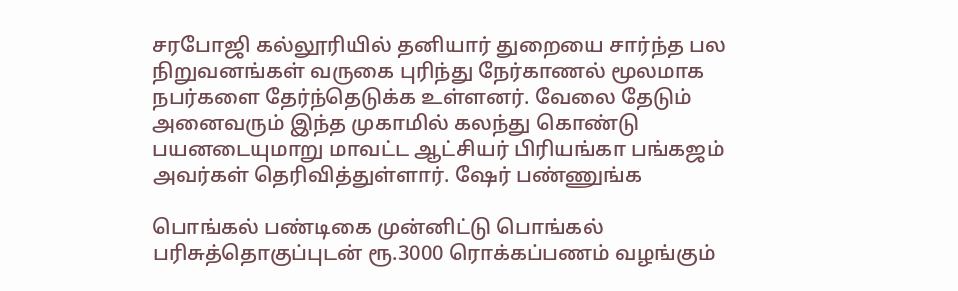சரபோஜி கல்லூரியில் தனியார் துறையை சார்ந்த பல நிறுவனங்கள் வருகை புரிந்து நேர்காணல் மூலமாக நபர்களை தேர்ந்தெடுக்க உள்ளனர். வேலை தேடும் அனைவரும் இந்த முகாமில் கலந்து கொண்டு பயனடையுமாறு மாவட்ட ஆட்சியர் பிரியங்கா பங்கஜம் அவர்கள் தெரிவித்துள்ளார். ஷேர் பண்ணுங்க

பொங்கல் பண்டிகை முன்னிட்டு பொங்கல் பரிசுத்தொகுப்புடன் ரூ.3000 ரொக்கப்பணம் வழங்கும்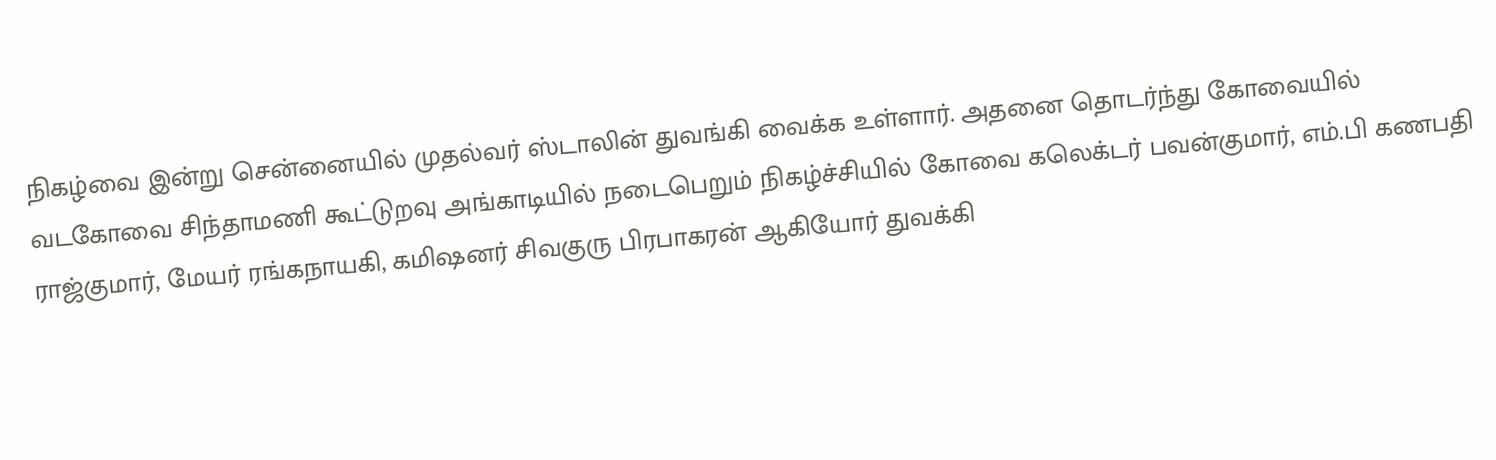நிகழ்வை இன்று சென்னையில் முதல்வர் ஸ்டாலின் துவங்கி வைக்க உள்ளார். அதனை தொடர்ந்து கோவையில் வடகோவை சிந்தாமணி கூட்டுறவு அங்காடியில் நடைபெறும் நிகழ்ச்சியில் கோவை கலெக்டர் பவன்குமார், எம்.பி கணபதி ராஜ்குமார், மேயர் ரங்கநாயகி, கமிஷனர் சிவகுரு பிரபாகரன் ஆகியோர் துவக்கி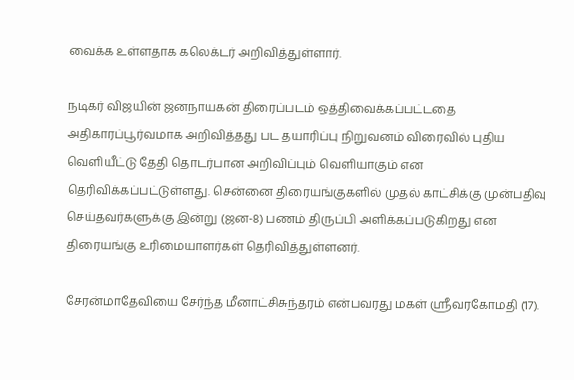வைக்க உள்ளதாக கலெக்டர் அறிவித்துள்ளார்.

நடிகர் விஜயின் ஜனநாயகன் திரைப்படம் ஒத்திவைக்கப்பட்டதை அதிகாரப்பூர்வமாக அறிவித்தது பட தயாரிப்பு நிறுவனம் விரைவில் புதிய வெளியீட்டு தேதி தொடர்பான அறிவிப்பும் வெளியாகும் என தெரிவிக்கப்பட்டுள்ளது. சென்னை திரையங்குகளில் முதல் காட்சிக்கு முன்பதிவு செய்தவர்களுக்கு இன்று (ஜன-8) பணம் திருப்பி அளிக்கப்படுகிறது என திரையங்கு உரிமையாளர்கள் தெரிவித்துள்ளனர்.

சேரன்மாதேவியை சேர்ந்த மீனாட்சிசுந்தரம் என்பவரது மகள் ஸ்ரீவரகோமதி (17).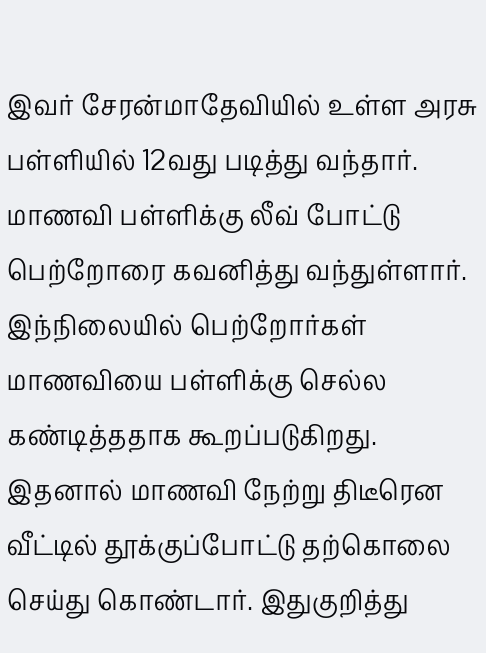இவர் சேரன்மாதேவியில் உள்ள அரசு பள்ளியில் 12வது படித்து வந்தார். மாணவி பள்ளிக்கு லீவ் போட்டு பெற்றோரை கவனித்து வந்துள்ளார். இந்நிலையில் பெற்றோர்கள் மாணவியை பள்ளிக்கு செல்ல கண்டித்ததாக கூறப்படுகிறது. இதனால் மாணவி நேற்று திடீரென வீட்டில் தூக்குப்போட்டு தற்கொலை செய்து கொண்டார். இதுகுறித்து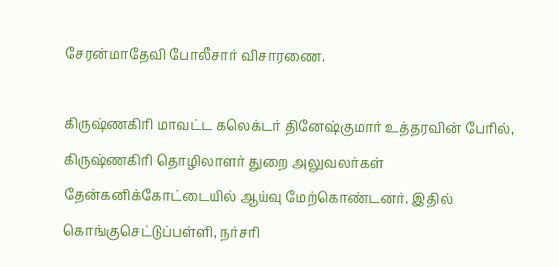சேரன்மாதேவி போலீசார் விசாரணை.

கிருஷ்ணகிரி மாவட்ட கலெக்டர் தினேஷ்குமார் உத்தரவின் பேரில், கிருஷ்ணகிரி தொழிலாளர் துறை அலுவலர்கள் தேன்கனிக்கோட்டையில் ஆய்வு மேற்கொண்டனர். இதில் கொங்குசெட்டுப்பள்ளி, நர்சரி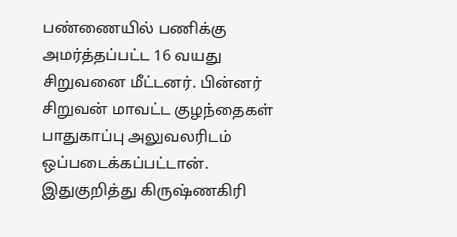பண்ணையில் பணிக்கு அமர்த்தப்பட்ட 16 வயது சிறுவனை மீட்டனர். பின்னர் சிறுவன் மாவட்ட குழந்தைகள் பாதுகாப்பு அலுவலரிடம் ஒப்படைக்கப்பட்டான். இதுகுறித்து கிருஷ்ணகிரி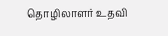தொழிலாளர் உதவி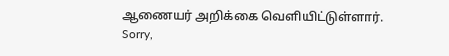ஆணையர் அறிக்கை வெளியிட்டுள்ளார்.
Sorry,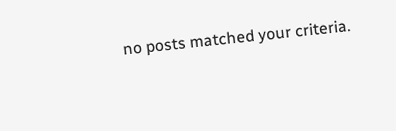no posts matched your criteria.